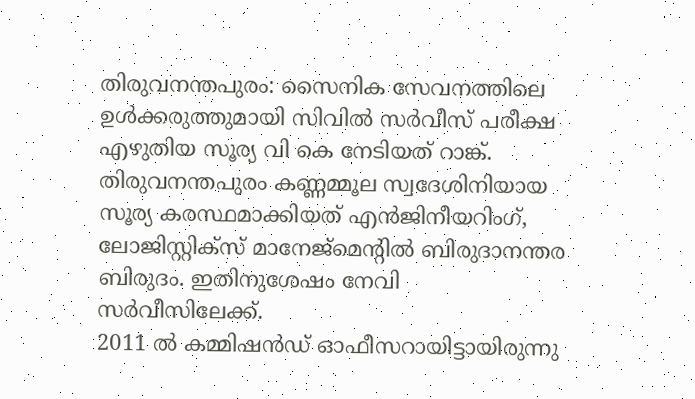തിരുവനന്തപുരം: സൈനിക സേവനത്തിലെ ഉൾക്കരുത്തുമായി സിവിൽ സർവീസ് പരീക്ഷ എഴുതിയ സൂര്യ വി കെ നേടിയത് റാങ്ക്. തിരുവനന്തപുരം കണ്ണമ്മൂല സ്വദേശിനിയായ സൂര്യ കരസ്ഥമാക്കിയത് എൻജിനീയറിംഗ്, ലോജിസ്റ്റിക്സ് മാനേജ്മെന്റിൽ ബിരുദാനന്തര ബിരുദം. ഇതിനുശേഷം നേവി സർവീസിലേക്ക്.
2011 ൽ കമ്മിഷൻഡ് ഓഫീസറായിട്ടായിരുന്നു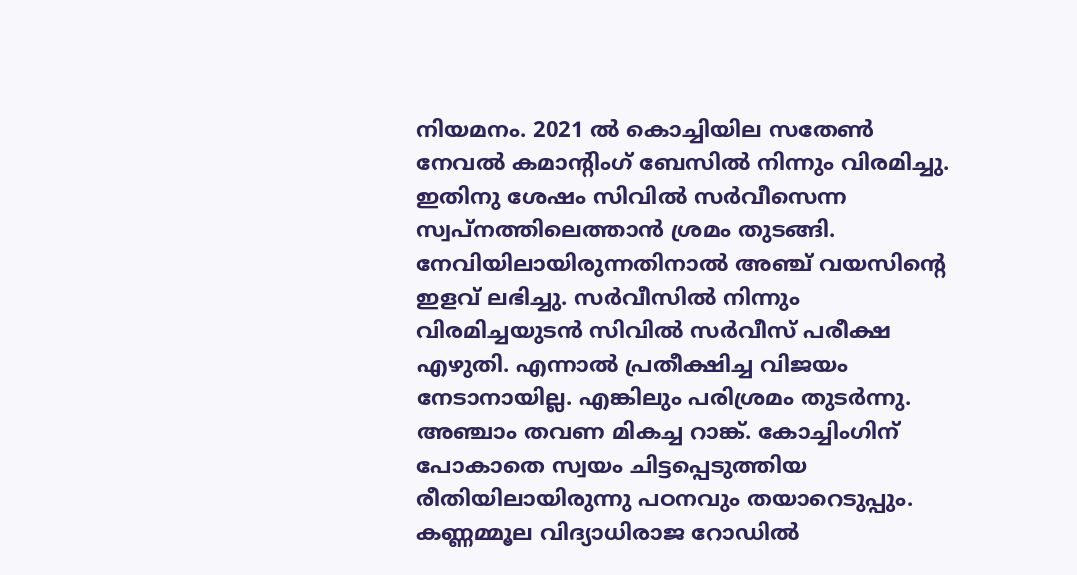നിയമനം. 2021 ൽ കൊച്ചിയില സതേൺ നേവൽ കമാന്റിംഗ് ബേസിൽ നിന്നും വിരമിച്ചു. ഇതിനു ശേഷം സിവിൽ സർവീസെന്ന സ്വപ്നത്തിലെത്താൻ ശ്രമം തുടങ്ങി. നേവിയിലായിരുന്നതിനാൽ അഞ്ച് വയസിന്റെ ഇളവ് ലഭിച്ചു. സർവീസിൽ നിന്നും വിരമിച്ചയുടൻ സിവിൽ സർവീസ് പരീക്ഷ എഴുതി. എന്നാൽ പ്രതീക്ഷിച്ച വിജയം നേടാനായില്ല. എങ്കിലും പരിശ്രമം തുടർന്നു.
അഞ്ചാം തവണ മികച്ച റാങ്ക്. കോച്ചിംഗിന് പോകാതെ സ്വയം ചിട്ടപ്പെടുത്തിയ രീതിയിലായിരുന്നു പഠനവും തയാറെടുപ്പും. കണ്ണമ്മൂല വിദ്യാധിരാജ റോഡിൽ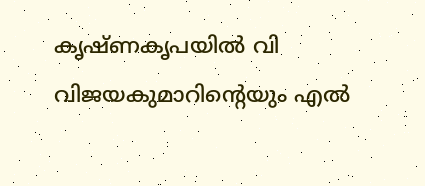കൃഷ്ണകൃപയിൽ വി വിജയകുമാറിന്റെയും എൽ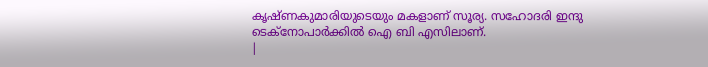കൃഷ്ണകുമാരിയുടെയും മകളാണ് സൂര്യ. സഹോദരി ഇന്ദു ടെക്നോപാർക്കിൽ ഐ ബി എസിലാണ്.
|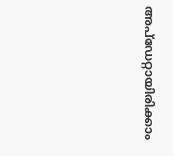അപ്ഡേറ്റായിരിക്കാം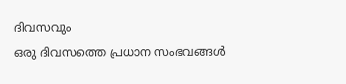ദിവസവും
ഒരു ദിവസത്തെ പ്രധാന സംഭവങ്ങൾ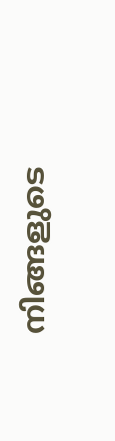നിങ്ങളുടെ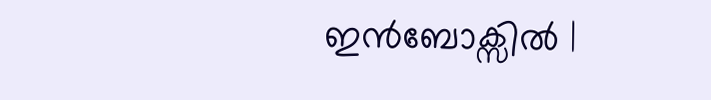ഇൻബോക്സിൽ |